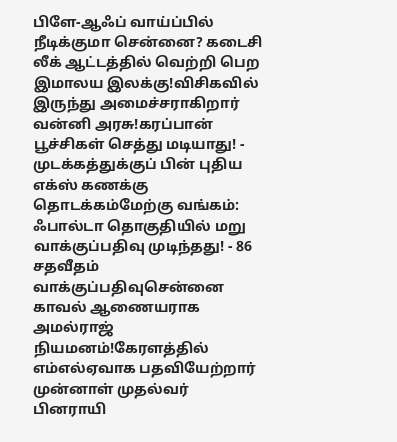பிளே-ஆஃப் வாய்ப்பில் நீடிக்குமா சென்னை? கடைசி லீக் ஆட்டத்தில் வெற்றி பெற இமாலய இலக்கு!விசிகவில் இருந்து அமைச்சராகிறார் வன்னி அரசு!கரப்பான் பூச்சிகள் செத்து மடியாது! - முடக்கத்துக்குப் பின் புதிய எக்ஸ் கணக்கு தொடக்கம்மேற்கு வங்கம்: ஃபால்டா தொகுதியில் மறு வாக்குப்பதிவு முடிந்தது! - 86 சதவீதம் வாக்குப்பதிவுசென்னை காவல் ஆணையராக அமல்ராஜ் நியமனம்!கேரளத்தில் எம்எல்ஏவாக பதவியேற்றார் முன்னாள் முதல்வர் பினராயி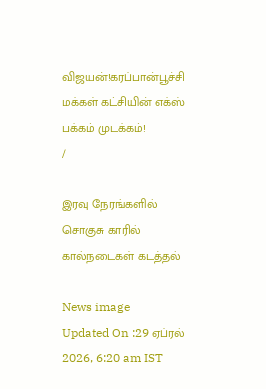விஜயன்!கரப்பான்பூச்சி மக்கள் கட்சியின் எக்ஸ் பக்கம் முடக்கம்!
/

இரவு நேரங்களில் சொகுசு காரில் கால்நடைகள் கடத்தல்

News image
Updated On :29 ஏப்ரல் 2026, 6:20 am IST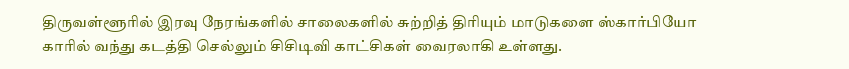திருவள்ளூரில் இரவு நேரங்களில் சாலைகளில் சுற்றித் திரியும் மாடுகளை ஸ்கார்பியோ காரில் வந்து கடத்தி செல்லும் சிசிடிவி காட்சிகள் வைரலாகி உள்ளது.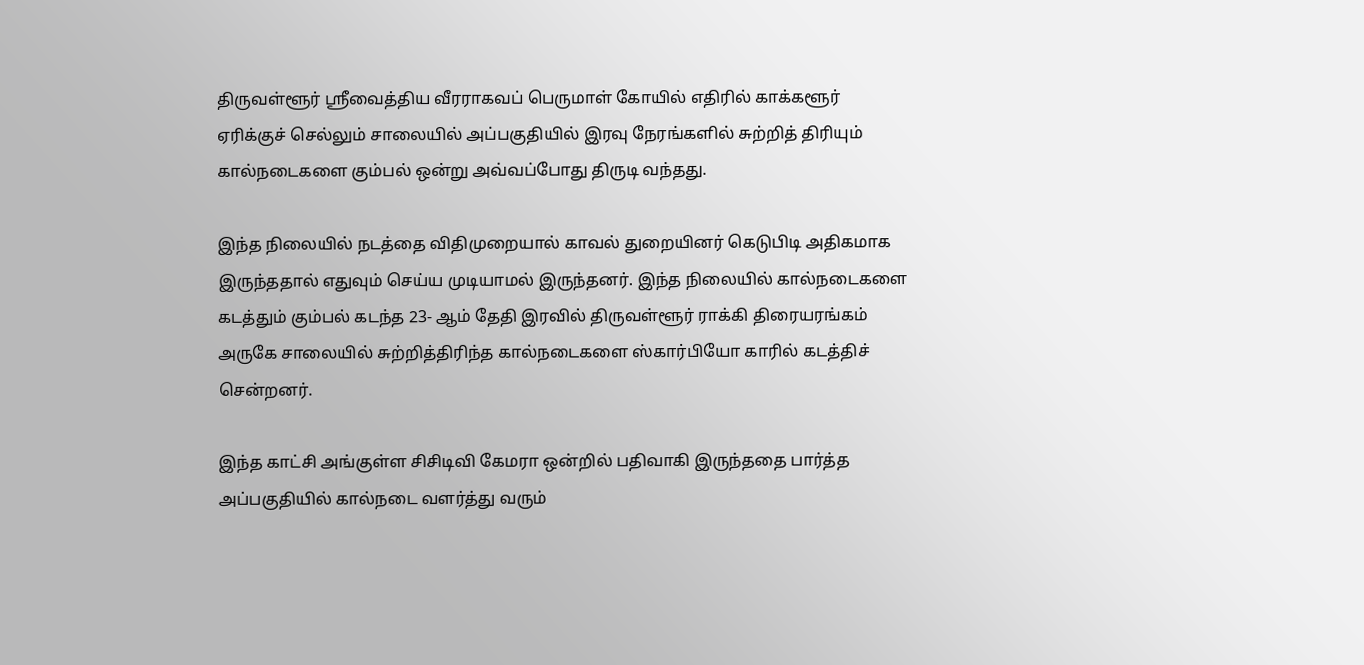திருவள்ளூர் ஸ்ரீவைத்திய வீரராகவப் பெருமாள் கோயில் எதிரில் காக்களூர் ஏரிக்குச் செல்லும் சாலையில் அப்பகுதியில் இரவு நேரங்களில் சுற்றித் திரியும் கால்நடைகளை கும்பல் ஒன்று அவ்வப்போது திருடி வந்தது.

இந்த நிலையில் நடத்தை விதிமுறையால் காவல் துறையினர் கெடுபிடி அதிகமாக இருந்ததால் எதுவும் செய்ய முடியாமல் இருந்தனர். இந்த நிலையில் கால்நடைகளை கடத்தும் கும்பல் கடந்த 23- ஆம் தேதி இரவில் திருவள்ளூர் ராக்கி திரையரங்கம் அருகே சாலையில் சுற்றித்திரிந்த கால்நடைகளை ஸ்கார்பியோ காரில் கடத்திச் சென்றனர்.

இந்த காட்சி அங்குள்ள சிசிடிவி கேமரா ஒன்றில் பதிவாகி இருந்ததை பார்த்த அப்பகுதியில் கால்நடை வளர்த்து வரும்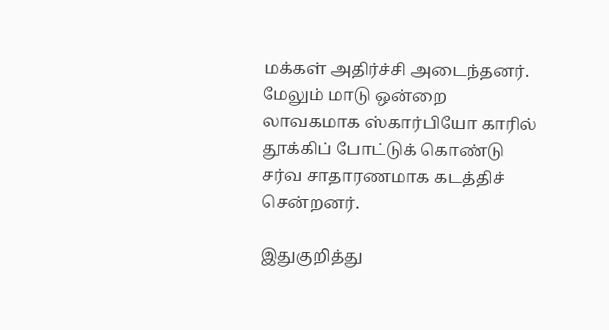மக்கள் அதிர்ச்சி அடைந்தனர். மேலும் மாடு ஒன்றை லாவகமாக ஸ்கார்பியோ காரில் தூக்கிப் போட்டுக் கொண்டு சர்வ சாதாரணமாக கடத்திச் சென்றனர்.

இதுகுறித்து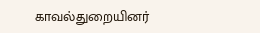காவல்துறையினர்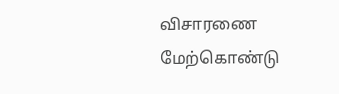விசாரணை மேற்கொண்டு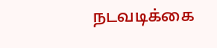நடவடிக்கை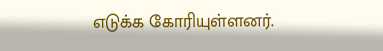எடுக்க கோரியுள்ளனர்.